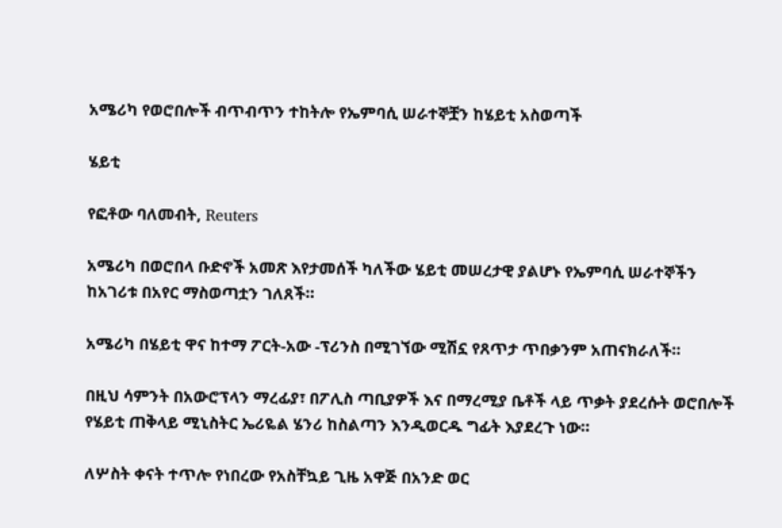አሜሪካ የወሮበሎች ብጥብጥን ተከትሎ የኤምባሲ ሠራተኞቿን ከሄይቲ አስወጣች

ሄይቲ

የፎቶው ባለመብት, Reuters

አሜሪካ በወሮበላ ቡድኖች አመጽ እየታመሰች ካለችው ሄይቲ መሠረታዊ ያልሆኑ የኤምባሲ ሠራተኞችን ከአገሪቱ በአየር ማስወጣቷን ገለጸች።

አሜሪካ በሄይቲ ዋና ከተማ ፖርት-አው -ፕሪንስ በሚገኘው ሚሽኗ የጸጥታ ጥበቃንም አጠናክራለች።

በዚህ ሳምንት በአውሮፕላን ማረፊያ፣ በፖሊስ ጣቢያዎች እና በማረሚያ ቤቶች ላይ ጥቃት ያደረሱት ወሮበሎች የሄይቲ ጠቅላይ ሚኒስትር ኤሪዬል ሄንሪ ከስልጣን እንዲወርዱ ግፊት እያደረጉ ነው።

ለሦስት ቀናት ተጥሎ የነበረው የአስቸኳይ ጊዜ አዋጅ በአንድ ወር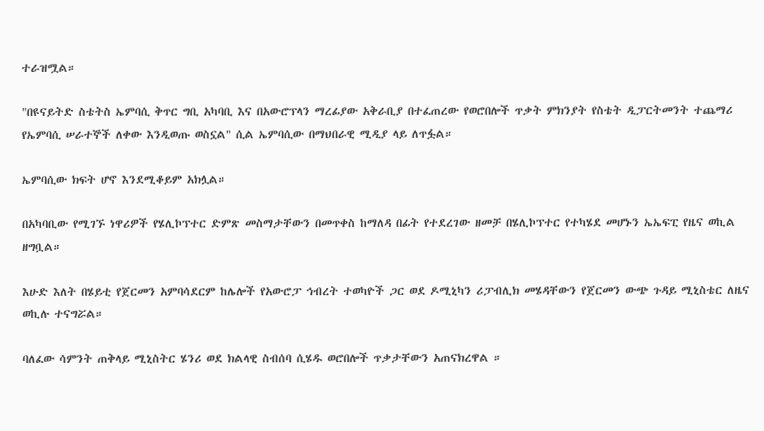ተራዝሟል።

"በዩናይትድ ስቴትስ ኤምባሲ ቅጥር ግቢ አካባቢ እና በአውሮፕላን ማረፊያው አቅራቢያ በተፈጠረው የወሮበሎች ጥቃት ምክንያት የስቴት ዲፓርትመንት ተጨማሪ የኤምባሲ ሠራተኞች ለቀው እንዲወጡ ወስኗል" ሲል ኤምባሲው በማህበራዊ ሚዲያ ላይ ለጥፏል።

ኤምባሲው ክፍት ሆኖ እንደሚቆይም አክሏል።

በአካባቢው የሚገኙ ነዋሪዎች የሄሊኮፕተር ድምጽ መስማታቸውን በመጥቀስ ከማለዳ በፊት የተደረገው ዘመቻ በሄሊኮፕተር የተካሄደ መሆኑን ኤኤፍፒ የዜና ወኪል ዘግቧል።

እሁድ እለት በሄይቲ የጀርመን አምባሳደርም ከሌሎች የአውሮፓ ኅብረት ተወካዮች ጋር ወደ ዶሚኒካን ሪፓብሊክ መሄዳቸውን የጀርመን ውጭ ጉዳይ ሚኒስቴር ለዜና ወኪሉ ተናግሯል።

ባለፈው ሳምንት ጠቅላይ ሚኒስትር ሄንሪ ወደ ክልላዊ ስብሰባ ሲሄዱ ወሮበሎች ጥቃታቸውን አጠናክረዋል ።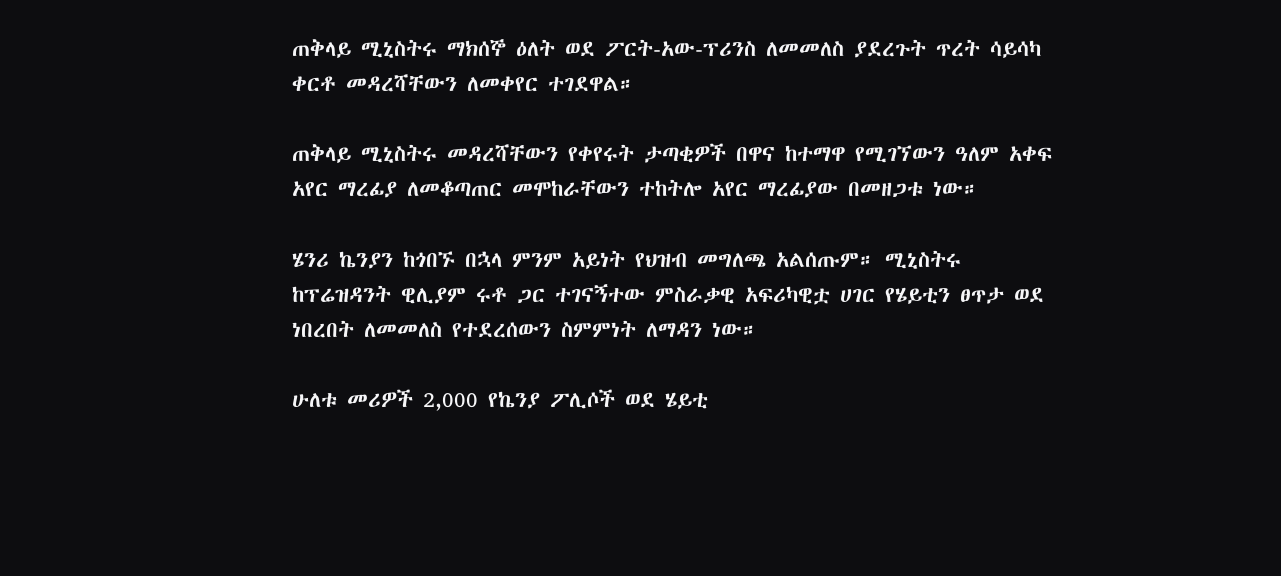ጠቅላይ ሚኒስትሩ ማክሰኞ ዕለት ወደ ፖርት-አው-ፕሪንስ ለመመለስ ያደረጉት ጥረት ሳይሳካ ቀርቶ መዳረሻቸውን ለመቀየር ተገደዋል።

ጠቅላይ ሚኒስትሩ መዳረሻቸውን የቀየሩት ታጣቂዎች በዋና ከተማዋ የሚገኘውን ዓለም አቀፍ አየር ማረፊያ ለመቆጣጠር መሞከራቸውን ተከትሎ አየር ማረፊያው በመዘጋቱ ነው።

ሄንሪ ኬንያን ከጎበኙ በኋላ ምንም አይነት የህዝብ መግለጫ አልሰጡም። ሚኒስትሩ ከፕሬዝዳንት ዊሊያም ሩቶ ጋር ተገናኝተው ምስራቃዊ አፍሪካዊቷ ሀገር የሄይቲን ፀጥታ ወደ ነበረበት ለመመለስ የተደረሰውን ስምምነት ለማዳን ነው።

ሁለቱ መሪዎች 2,000 የኬንያ ፖሊሶች ወደ ሄይቲ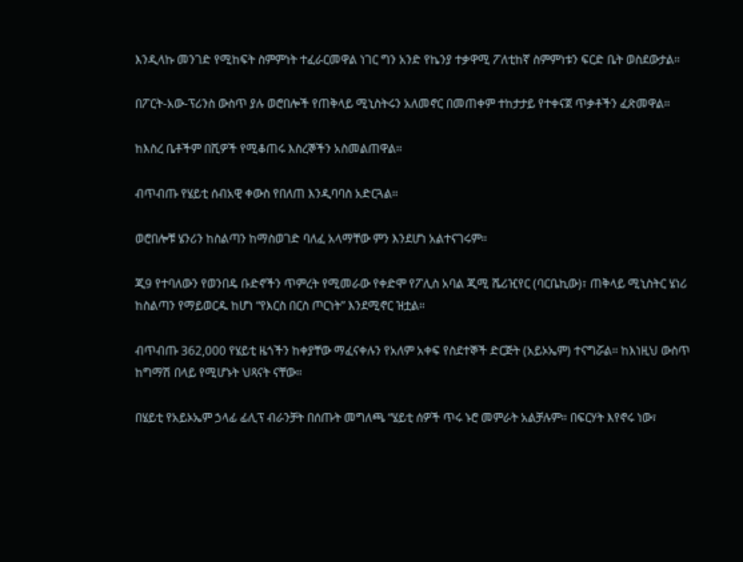እንዲላኩ መንገድ የሚከፍት ስምምነት ተፈራርመዋል ነገር ግን አንድ የኬንያ ተቃዋሚ ፖለቲከኛ ስምምነቱን ፍርድ ቤት ወስደውታል።

በፖርት-አው-ፕሪንስ ውስጥ ያሉ ወሮበሎች የጠቅላይ ሚኒስትሩን አለመኖር በመጠቀም ተከታታይ የተቀናጀ ጥቃቶችን ፈጽመዋል።

ከእስረ ቤቶችም በሺዎች የሚቆጠሩ እስረኞችን አስመልጠዋል።

ብጥብጡ የሄይቲ ሰብአዊ ቀውስ የበለጠ እንዲባባስ አድርጓል።

ወሮበሎቹ ሄንሪን ከስልጣን ከማስወገድ ባለፈ አላማቸው ምን እንደሆነ አልተናገሩም።

ጂ9 የተባለውን የወንበዴ ቡድኖችን ጥምረት የሚመራው የቀድሞ የፖሊስ አባል ጂሚ ሼሪዢየር (ባርቤኪው)፣ ጠቅላይ ሚኒስትር ሄነሪ ከስልጣን የማይወርዱ ከሆነ “የእርስ በርስ ጦርነት” እንደሚኖር ዝቷል።

ብጥብጡ 362,000 የሄይቲ ዜጎችን ከቀያቸው ማፈናቀሉን የአለም አቀፍ የስደተኞች ድርጅት (አይኦኤም) ተናግሯል። ከእነዚህ ውስጥ ከግማሽ በላይ የሚሆኑት ህጻናት ናቸው።

በሄይቲ የአይኦኤም ኃላፊ ፊሊፕ ብራንቻት በሰጡት መግለጫ “ሄይቲ ሰዎች ጥሩ ኑሮ መምራት አልቻሉም። በፍርሃት እየኖሩ ነው፣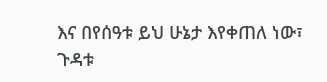እና በየሰዓቱ ይህ ሁኔታ እየቀጠለ ነው፣ ጉዳቱ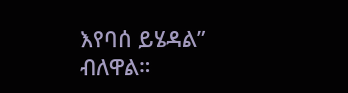እየባሰ ይሄዳል” ብለዋል።